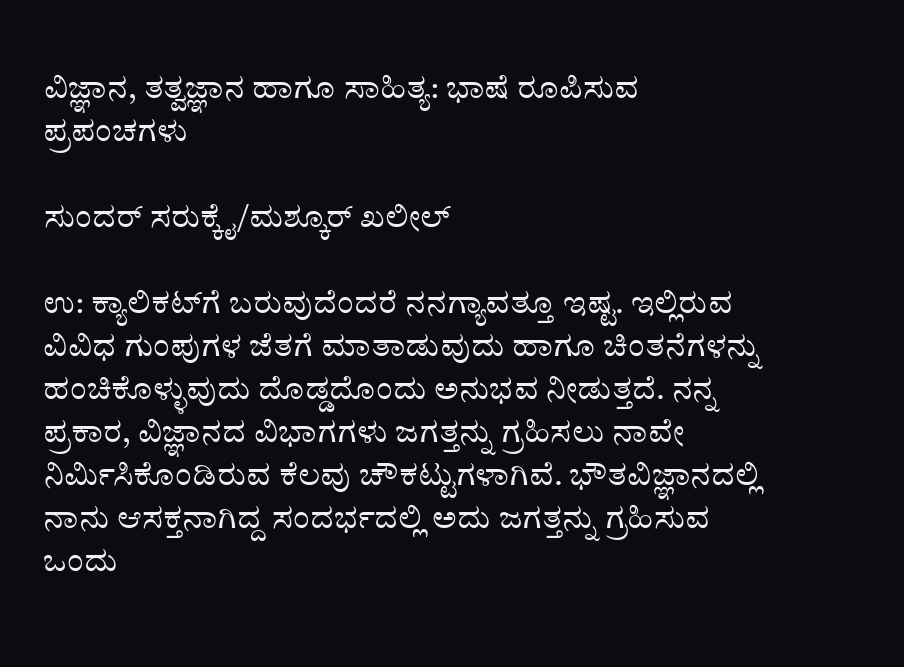ವಿಜ್ಞಾನ, ತತ್ವಜ್ಞಾನ ಹಾಗೂ ಸಾಹಿತ್ಯ: ಭಾಷೆ ರೂಪಿಸುವ ಪ್ರಪಂಚಗಳು

ಸುಂದರ್‌ ಸರುಕ್ಕೈ/ಮಶ್ಕೂರ್‌ ಖಲೀಲ್

ಉ: ಕ್ಯಾಲಿಕಟ್‌ಗೆ ಬರುವುದೆಂದರೆ ನನಗ್ಯಾವತ್ತೂ ಇಷ್ಟ. ಇಲ್ಲಿರುವ ವಿವಿಧ ಗುಂಪುಗಳ ಜೆತಗೆ ಮಾತಾಡುವುದು ಹಾಗೂ ಚಿಂತನೆಗಳನ್ನು ಹಂಚಿಕೊಳ್ಳುವುದು ದೊಡ್ಡದೊಂದು ಅನುಭವ ನೀಡುತ್ತದೆ. ನನ್ನ ಪ್ರಕಾರ, ವಿಜ್ಞಾನದ ವಿಭಾಗಗಳು ಜಗತ್ತನ್ನು ಗ್ರಹಿಸಲು ನಾವೇ ನಿರ್ಮಿಸಿಕೊಂಡಿರುವ ಕೆಲವು ಚೌಕಟ್ಟುಗಳಾಗಿವೆ. ಭೌತವಿಜ್ಞಾನದಲ್ಲಿ ನಾನು ಆಸಕ್ತನಾಗಿದ್ದ ಸಂದರ್ಭದಲ್ಲಿ ಅದು ಜಗತ್ತನ್ನು ಗ್ರಹಿಸುವ ಒಂದು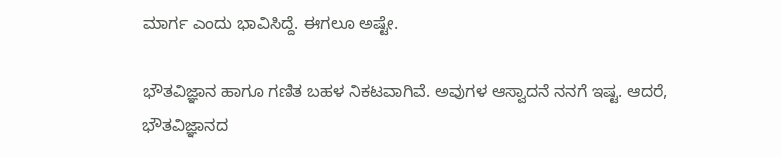ಮಾರ್ಗ ಎಂದು ಭಾವಿಸಿದ್ದೆ. ಈಗಲೂ ಅಷ್ಟೇ.

ಭೌತವಿಜ್ಞಾನ ಹಾಗೂ ಗಣಿತ ಬಹಳ ನಿಕಟವಾಗಿವೆ. ಅವುಗಳ ಆಸ್ವಾದನೆ ನನಗೆ ಇಷ್ಟ. ಆದರೆ, ಭೌತವಿಜ್ಞಾನದ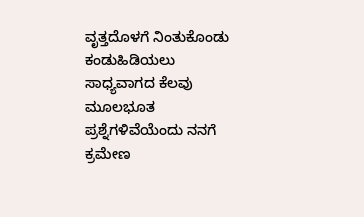ವೃತ್ತದೊಳಗೆ ನಿಂತುಕೊಂಡು ಕಂಡುಹಿಡಿಯಲು ಸಾಧ್ಯವಾಗದ ಕೆಲವು ಮೂಲಭೂತ ಪ್ರಶ್ನೆಗಳಿವೆಯೆಂದು ನನಗೆ ಕ್ರಮೇಣ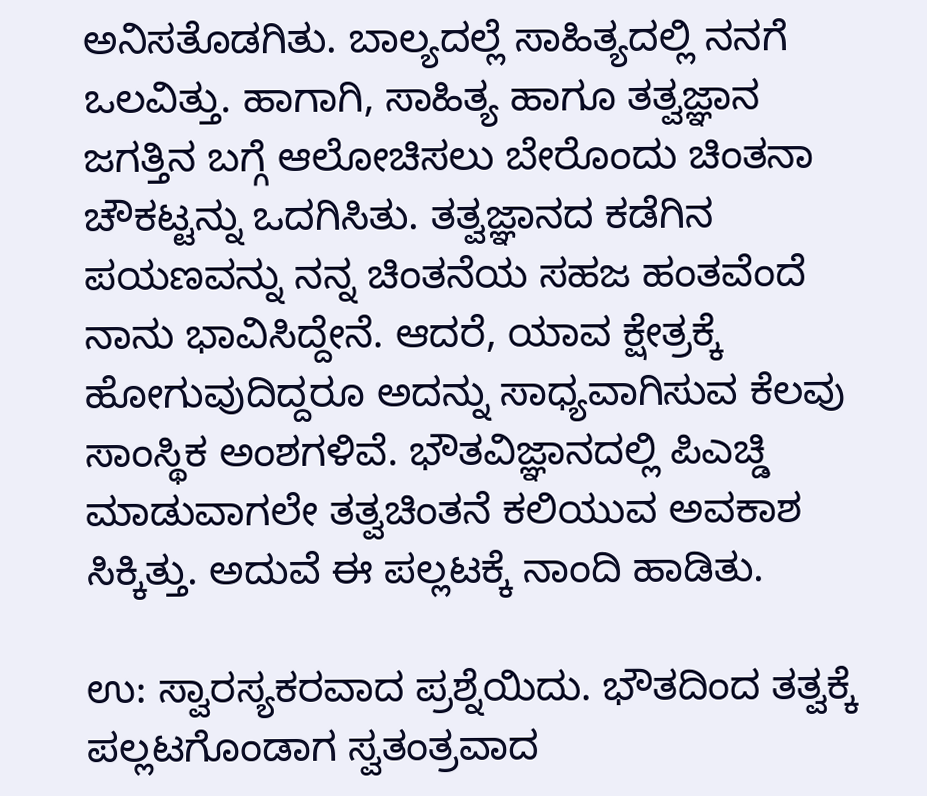ಅನಿಸತೊಡಗಿತು. ಬಾಲ್ಯದಲ್ಲೆ ಸಾಹಿತ್ಯದಲ್ಲಿ ನನಗೆ ಒಲವಿತ್ತು. ಹಾಗಾಗಿ, ಸಾಹಿತ್ಯ ಹಾಗೂ ತತ್ವಜ್ಞಾನ ಜಗತ್ತಿನ ಬಗ್ಗೆ ಆಲೋಚಿಸಲು ಬೇರೊಂದು ಚಿಂತನಾ ಚೌಕಟ್ಟನ್ನು ಒದಗಿಸಿತು. ತತ್ವಜ್ಞಾನದ ಕಡೆಗಿನ ಪಯಣವನ್ನು ನನ್ನ ಚಿಂತನೆಯ ಸಹಜ ಹಂತವೆಂದೆ ನಾನು ಭಾವಿಸಿದ್ದೇನೆ. ಆದರೆ, ಯಾವ ಕ್ಷೇತ್ರಕ್ಕೆ ಹೋಗುವುದಿದ್ದರೂ ಅದನ್ನು ಸಾಧ್ಯವಾಗಿಸುವ ಕೆಲವು ಸಾಂಸ್ಥಿಕ ಅಂಶಗಳಿವೆ. ಭೌತವಿಜ್ಞಾನದಲ್ಲಿ ಪಿಎಚ್ಡಿ ಮಾಡುವಾಗಲೇ ತತ್ವಚಿಂತನೆ ಕಲಿಯುವ ಅವಕಾಶ ಸಿಕ್ಕಿತ್ತು. ಅದುವೆ ಈ ಪಲ್ಲಟಕ್ಕೆ ನಾಂದಿ ಹಾಡಿತು.

ಉ: ಸ್ವಾರಸ್ಯಕರವಾದ ಪ್ರಶ್ನೆಯಿದು. ಭೌತದಿಂದ ತತ್ವಕ್ಕೆ ಪಲ್ಲಟಗೊಂಡಾಗ ಸ್ವತಂತ್ರವಾದ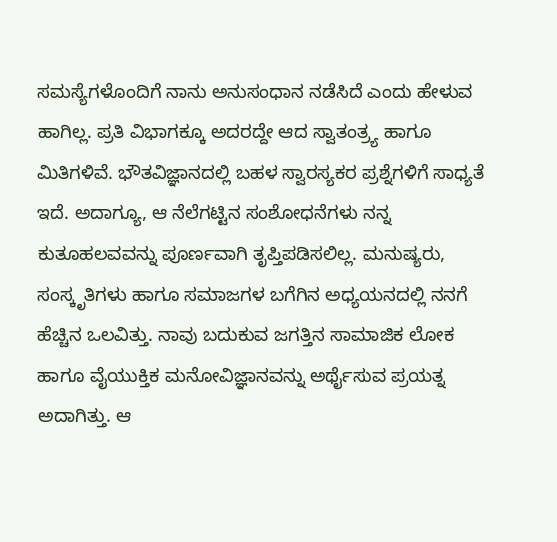ಸಮಸ್ಯೆಗಳೊಂದಿಗೆ ನಾನು ಅನುಸಂಧಾನ ನಡೆಸಿದೆ ಎಂದು ಹೇಳುವ ಹಾಗಿಲ್ಲ. ಪ್ರತಿ ವಿಭಾಗಕ್ಕೂ ಅದರದ್ದೇ ಆದ ಸ್ವಾತಂತ್ರ್ಯ ಹಾಗೂ ಮಿತಿಗಳಿವೆ. ಭೌತವಿಜ್ಞಾನದಲ್ಲಿ ಬಹಳ ಸ್ವಾರಸ್ಯಕರ ಪ್ರಶ್ನೆಗಳಿಗೆ ಸಾಧ್ಯತೆ ಇದೆ. ಅದಾಗ್ಯೂ, ಆ ನೆಲೆಗಟ್ಟಿನ ಸಂಶೋಧನೆಗಳು ನನ್ನ ಕುತೂಹಲವವನ್ನು ಪೂರ್ಣವಾಗಿ ತೃಪ್ತಿಪಡಿಸಲಿಲ್ಲ. ಮನುಷ್ಯರು, ಸಂಸ್ಕೃತಿಗಳು ಹಾಗೂ ಸಮಾಜಗಳ ಬಗೆಗಿನ ಅಧ್ಯಯನದಲ್ಲಿ ನನಗೆ ಹೆಚ್ಚಿನ ಒಲವಿತ್ತು. ನಾವು ಬದುಕುವ ಜಗತ್ತಿನ ಸಾಮಾಜಿಕ ಲೋಕ ಹಾಗೂ ವೈಯುಕ್ತಿಕ ಮನೋವಿಜ್ಞಾನವನ್ನು ಅರ್ಥೈಸುವ ಪ್ರಯತ್ನ ಅದಾಗಿತ್ತು. ಆ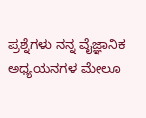ಪ್ರಶ್ನೆಗಳು ನನ್ನ ವೈಜ್ಞಾನಿಕ ಅಧ್ಯಯನಗಳ ಮೇಲೂ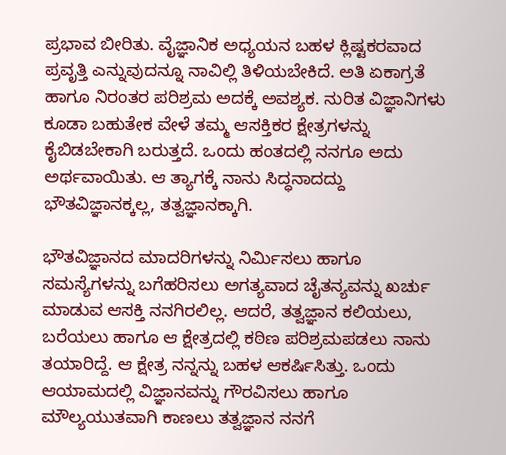ಪ್ರಭಾವ ಬೀರಿತು. ವೈಜ್ಞಾನಿಕ ಅಧ್ಯಯನ ಬಹಳ ಕ್ಲಿಷ್ಟಕರವಾದ ಪ್ರವೃತ್ತಿ ಎನ್ನುವುದನ್ನೂ ನಾವಿಲ್ಲಿ ತಿಳಿಯಬೇಕಿದೆ. ಅತಿ ಏಕಾಗ್ರತೆ ಹಾಗೂ ನಿರಂತರ ಪರಿಶ್ರಮ ಅದಕ್ಕೆ ಅವಶ್ಯಕ. ನುರಿತ ವಿಜ್ಞಾನಿಗಳು ಕೂಡಾ ಬಹುತೇಕ ವೇಳೆ ತಮ್ಮ ಆಸಕ್ತಿಕರ ಕ್ಷೇತ್ರಗಳನ್ನು ಕೈಬಿಡಬೇಕಾಗಿ ಬರುತ್ತದೆ. ಒಂದು ಹಂತದಲ್ಲಿ ನನಗೂ ಅದು ಅರ್ಥವಾಯಿತು. ಆ ತ್ಯಾಗಕ್ಕೆ ನಾನು ಸಿದ್ಧನಾದದ್ದು ಭೌತವಿಜ್ಞಾನಕ್ಕಲ್ಲ, ತತ್ವಜ್ಞಾನಕ್ಕಾಗಿ.

ಭೌತವಿಜ್ಞಾನದ ಮಾದರಿಗಳನ್ನು ನಿರ್ಮಿಸಲು ಹಾಗೂ ಸಮಸ್ಯೆಗಳನ್ನು ಬಗೆಹರಿಸಲು ಅಗತ್ಯವಾದ ಚೈತನ್ಯವನ್ನು ಖರ್ಚು ಮಾಡುವ ಆಸಕ್ತಿ ನನಗಿರಲಿಲ್ಲ. ಆದರೆ, ತತ್ವಜ್ಞಾನ ಕಲಿಯಲು, ಬರೆಯಲು ಹಾಗೂ ಆ ಕ್ಷೇತ್ರದಲ್ಲಿ ಕಠಿಣ ಪರಿಶ್ರಮಪಡಲು ನಾನು ತಯಾರಿದ್ದೆ. ಆ ಕ್ಷೇತ್ರ ನನ್ನನ್ನು ಬಹಳ ಆಕರ್ಷಿಸಿತ್ತು. ಒಂದು ಆಯಾಮದಲ್ಲಿ ವಿಜ್ಞಾನವನ್ನು ಗೌರವಿಸಲು ಹಾಗೂ ಮೌಲ್ಯಯುತವಾಗಿ ಕಾಣಲು ತತ್ವಜ್ಞಾನ ನನಗೆ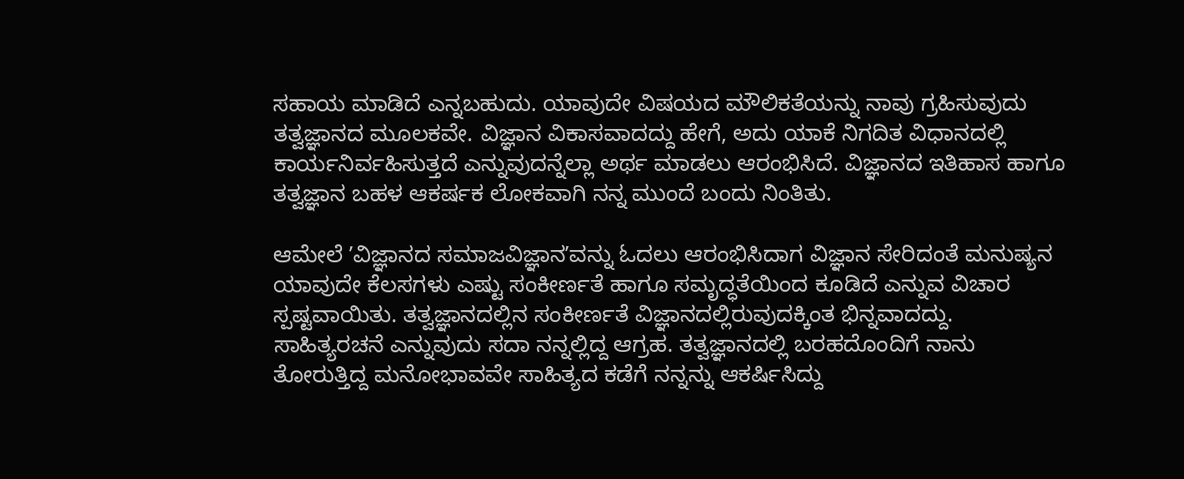ಸಹಾಯ ಮಾಡಿದೆ ಎನ್ನಬಹುದು. ಯಾವುದೇ ವಿಷಯದ ಮೌಲಿಕತೆಯನ್ನು ನಾವು ಗ್ರಹಿಸುವುದು ತತ್ವಜ್ಞಾನದ ಮೂಲಕವೇ. ವಿಜ್ಞಾನ ವಿಕಾಸವಾದದ್ದು ಹೇಗೆ, ಅದು ಯಾಕೆ ನಿಗದಿತ ವಿಧಾನದಲ್ಲಿ ಕಾರ್ಯನಿರ್ವಹಿಸುತ್ತದೆ ಎನ್ನುವುದನ್ನೆಲ್ಲಾ ಅರ್ಥ ಮಾಡಲು ಆರಂಭಿಸಿದೆ. ವಿಜ್ಞಾನದ ಇತಿಹಾಸ ಹಾಗೂ ತತ್ವಜ್ಞಾನ ಬಹಳ ಆಕರ್ಷಕ ಲೋಕವಾಗಿ ನನ್ನ ಮುಂದೆ ಬಂದು ನಿಂತಿತು.

ಆಮೇಲೆ ʼವಿಜ್ಞಾನದ ಸಮಾಜವಿಜ್ಞಾನʼವನ್ನು ಓದಲು ಆರಂಭಿಸಿದಾಗ ವಿಜ್ಞಾನ ಸೇರಿದಂತೆ ಮನುಷ್ಯನ ಯಾವುದೇ ಕೆಲಸಗಳು ಎಷ್ಟು ಸಂಕೀರ್ಣತೆ ಹಾಗೂ ಸಮೃದ್ಧತೆಯಿಂದ ಕೂಡಿದೆ ಎನ್ನುವ ವಿಚಾರ ಸ್ಪಷ್ಟವಾಯಿತು. ತತ್ವಜ್ಞಾನದಲ್ಲಿನ ಸಂಕೀರ್ಣತೆ ವಿಜ್ಞಾನದಲ್ಲಿರುವುದಕ್ಕಿಂತ ಭಿನ್ನವಾದದ್ದು. ಸಾಹಿತ್ಯರಚನೆ ಎನ್ನುವುದು ಸದಾ ನನ್ನಲ್ಲಿದ್ದ ಆಗ್ರಹ. ತತ್ವಜ್ಞಾನದಲ್ಲಿ ಬರಹದೊಂದಿಗೆ ನಾನು ತೋರುತ್ತಿದ್ದ ಮನೋಭಾವವೇ ಸಾಹಿತ್ಯದ ಕಡೆಗೆ ನನ್ನನ್ನು ಆಕರ್ಷಿಸಿದ್ದು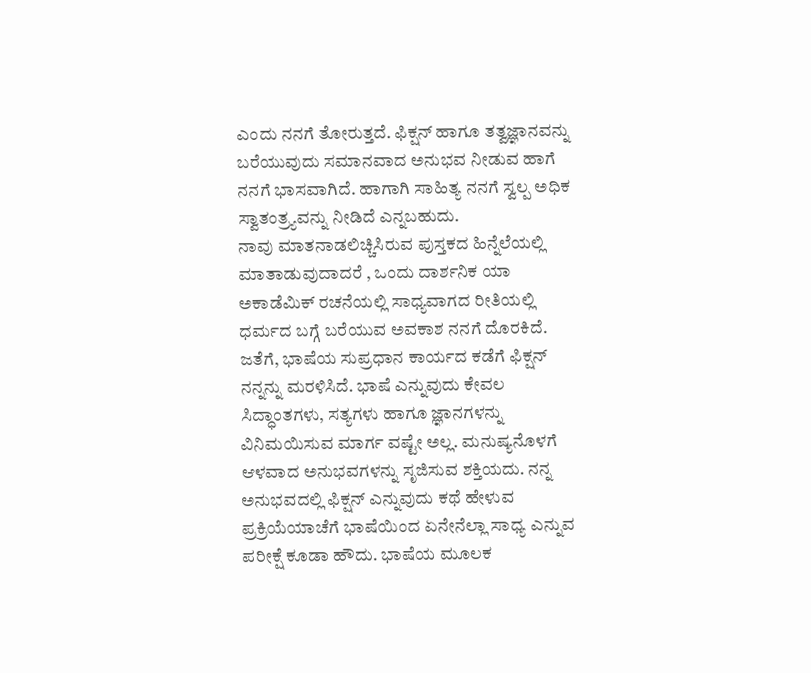ಎಂದು ನನಗೆ ತೋರುತ್ತದೆ. ಫಿಕ್ಷನ್‌ ಹಾಗೂ ತತ್ವಜ್ಞಾನವನ್ನು ಬರೆಯುವುದು ಸಮಾನವಾದ ಅನುಭವ ನೀಡುವ ಹಾಗೆ ನನಗೆ ಭಾಸವಾಗಿದೆ. ಹಾಗಾಗಿ ಸಾಹಿತ್ಯ ನನಗೆ ಸ್ವಲ್ಪ ಅಧಿಕ ಸ್ವಾತಂತ್ರ್ಯವನ್ನು ನೀಡಿದೆ ಎನ್ನಬಹುದು.
ನಾವು ಮಾತನಾಡಲಿಚ್ಚಿಸಿರುವ ಪುಸ್ತಕದ ಹಿನ್ನೆಲೆಯಲ್ಲಿ ಮಾತಾಡುವುದಾದರೆ , ಒಂದು ದಾರ್ಶನಿಕ ಯಾ ಅಕಾಡೆಮಿಕ್‌ ರಚನೆಯಲ್ಲಿ ಸಾಧ್ಯವಾಗದ ರೀತಿಯಲ್ಲಿ ಧರ್ಮದ ಬಗ್ಗೆ ಬರೆಯುವ ಅವಕಾಶ ನನಗೆ ದೊರಕಿದೆ. ಜತೆಗೆ, ಭಾಷೆಯ ಸುಪ್ರಧಾನ ಕಾರ್ಯದ ಕಡೆಗೆ ಫಿಕ್ಷನ್‌ ನನ್ನನ್ನು ಮರಳಿಸಿದೆ. ಭಾಷೆ ಎನ್ನುವುದು ಕೇವಲ ಸಿದ್ಧಾಂತಗಳು, ಸತ್ಯಗಳು ಹಾಗೂ ಜ್ಞಾನಗಳನ್ನು ವಿನಿಮಯಿಸುವ ಮಾರ್ಗ ವಷ್ಟೇ ಅಲ್ಲ. ಮನುಷ್ಯನೊಳಗೆ ಆಳವಾದ ಅನುಭವಗಳನ್ನು ಸೃಜಿಸುವ ಶಕ್ತಿಯದು. ನನ್ನ ಅನುಭವದಲ್ಲಿ ಫಿಕ್ಷನ್‌ ಎನ್ನುವುದು ಕಥೆ ಹೇಳುವ ಪ್ರಕ್ರಿಯೆಯಾಚೆಗೆ ಭಾಷೆಯಿಂದ ಏನೇನೆಲ್ಲಾ ಸಾಧ್ಯ ಎನ್ನುವ ಪರೀಕ್ಷೆ ಕೂಡಾ ಹೌದು. ಭಾಷೆಯ ಮೂಲಕ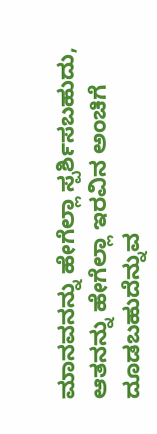ಮಾನವನನ್ನು ಹೇಗೆಲ್ಲಾ ಸ್ಪರ್ಶಿಸಬಹುದು, ಆತನನ್ನು ಹೇಗೆಲ್ಲಾ ಇರವಿನ ಅಂಚಿಗೆ ದೂಡಬಹುದೆನ್ನುವ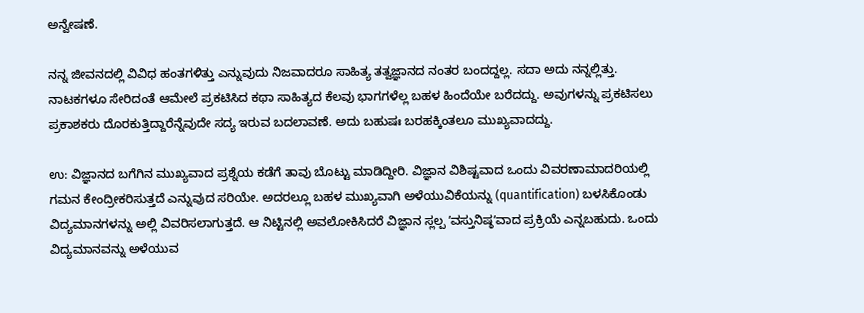ಅನ್ವೇಷಣೆ.

ನನ್ನ ಜೀವನದಲ್ಲಿ ವಿವಿಧ ಹಂತಗಳಿತ್ತು ಎನ್ನುವುದು ನಿಜವಾದರೂ ಸಾಹಿತ್ಯ ತತ್ವಜ್ಞಾನದ ನಂತರ ಬಂದದ್ದಲ್ಲ. ಸದಾ ಅದು ನನ್ನಲ್ಲಿತ್ತು. ನಾಟಕಗಳೂ ಸೇರಿದಂತೆ ಆಮೇಲೆ ಪ್ರಕಟಿಸಿದ ಕಥಾ ಸಾಹಿತ್ಯದ ಕೆಲವು ಭಾಗಗಳೆಲ್ಲ ಬಹಳ ಹಿಂದೆಯೇ ಬರೆದದ್ದು. ಅವುಗಳನ್ನು ಪ್ರಕಟಿಸಲು ಪ್ರಕಾಶಕರು ದೊರಕುತ್ತಿದ್ದಾರೆನ್ನೆವುದೇ ಸದ್ಯ ಇರುವ ಬದಲಾವಣೆ. ಅದು ಬಹುಷಃ ಬರಹಕ್ಕಿಂತಲೂ ಮುಖ್ಯವಾದದ್ದು.

ಉ: ವಿಜ್ಞಾನದ ಬಗೆಗಿನ ಮುಖ್ಯವಾದ ಪ್ರಶ್ನೆಯ ಕಡೆಗೆ ತಾವು ಬೊಟ್ಟು ಮಾಡಿದ್ದೀರಿ. ವಿಜ್ಞಾನ ವಿಶಿಷ್ಟವಾದ ಒಂದು ವಿವರಣಾಮಾದರಿಯಲ್ಲಿ ಗಮನ ಕೇಂದ್ರೀಕರಿಸುತ್ತದೆ ಎನ್ನುವುದ ಸರಿಯೇ. ಅದರಲ್ಲೂ ಬಹಳ ಮುಖ್ಯವಾಗಿ ಅಳೆಯುವಿಕೆಯನ್ನು (quantification) ಬಳಸಿಕೊಂಡು ವಿದ್ಯಮಾನಗಳನ್ನು ಅಲ್ಲಿ ವಿವರಿಸಲಾಗುತ್ತದೆ. ಆ ನಿಟ್ಟಿನಲ್ಲಿ ಅವಲೋಕಿಸಿದರೆ ವಿಜ್ಞಾನ ಸ್ಲಲ್ಪ ʼವಸ್ತುನಿಷ್ಠʼವಾದ ಪ್ರಕ್ರಿಯೆ ಎನ್ನಬಹುದು. ಒಂದು ವಿದ್ಯಮಾನವನ್ನು ಅಳೆಯುವ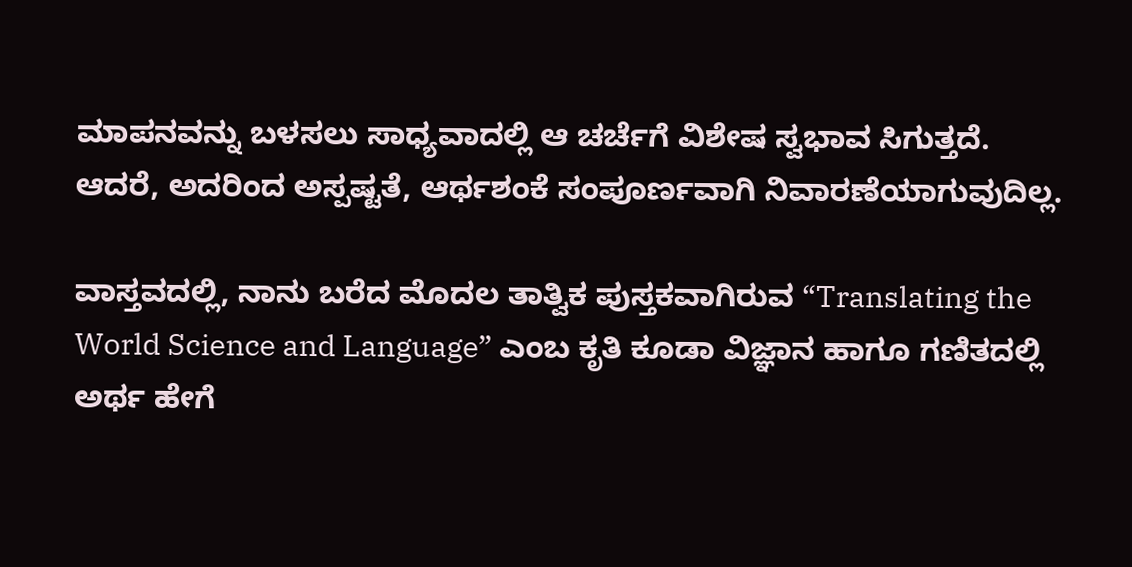ಮಾಪನವನ್ನು ಬಳಸಲು ಸಾಧ್ಯವಾದಲ್ಲಿ ಆ ಚರ್ಚೆಗೆ ವಿಶೇಷ ಸ್ವಭಾವ ಸಿಗುತ್ತದೆ. ಆದರೆ, ಅದರಿಂದ ಅಸ್ಪಷ್ಟತೆ, ಆರ್ಥಶಂಕೆ ಸಂಪೂರ್ಣವಾಗಿ ನಿವಾರಣೆಯಾಗುವುದಿಲ್ಲ.

ವಾಸ್ತವದಲ್ಲಿ, ನಾನು ಬರೆದ ಮೊದಲ ತಾತ್ವಿಕ ಪುಸ್ತಕವಾಗಿರುವ “Translating the World Science and Language” ಎಂಬ ಕೃತಿ ಕೂಡಾ ವಿಜ್ಞಾನ ಹಾಗೂ ಗಣಿತದಲ್ಲಿ ಅರ್ಥ ಹೇಗೆ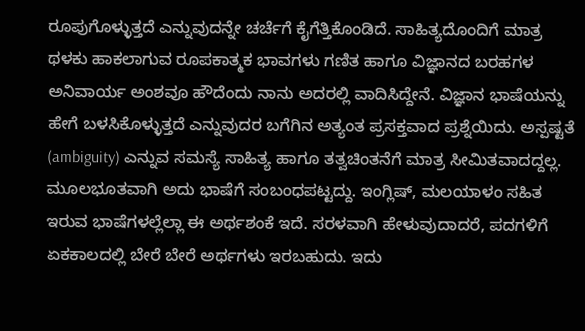ರೂಪುಗೊಳ್ಳುತ್ತದೆ ಎನ್ನುವುದನ್ನೇ ಚರ್ಚೆಗೆ ಕೈಗೆತ್ತಿಕೊಂಡಿದೆ. ಸಾಹಿತ್ಯದೊಂದಿಗೆ ಮಾತ್ರ ಥಳಕು ಹಾಕಲಾಗುವ ರೂಪಕಾತ್ಮಕ ಭಾವಗಳು ಗಣಿತ ಹಾಗೂ ವಿಜ್ಞಾನದ ಬರಹಗಳ ಅನಿವಾರ್ಯ ಅಂಶವೂ ಹೌದೆಂದು ನಾನು ಅದರಲ್ಲಿ ವಾದಿಸಿದ್ದೇನೆ. ವಿಜ್ಞಾನ ಭಾಷೆಯನ್ನು ಹೇಗೆ ಬಳಸಿಕೊಳ್ಳುತ್ತದೆ ಎನ್ನುವುದರ ಬಗೆಗಿನ ಅತ್ಯಂತ ಪ್ರಸಕ್ತವಾದ ಪ್ರಶ್ನೆಯಿದು. ಅಸ್ಪಷ್ಟತೆ (ambiguity) ಎನ್ನುವ ಸಮಸ್ಯೆ ಸಾಹಿತ್ಯ ಹಾಗೂ ತತ್ವಚಿಂತನೆಗೆ ಮಾತ್ರ ಸೀಮಿತವಾದದ್ದಲ್ಲ. ಮೂಲಭೂತವಾಗಿ ಅದು ಭಾಷೆಗೆ ಸಂಬಂಧಪಟ್ಟದ್ದು. ಇಂಗ್ಲಿಷ್‌, ಮಲಯಾಳಂ ಸಹಿತ ಇರುವ ಭಾಷೆಗಳಲ್ಲೆಲ್ಲಾ ಈ ಅರ್ಥಶಂಕೆ ಇದೆ. ಸರಳವಾಗಿ ಹೇಳುವುದಾದರೆ, ಪದಗಳಿಗೆ ಏಕಕಾಲದಲ್ಲಿ ಬೇರೆ ಬೇರೆ ಅರ್ಥಗಳು ಇರಬಹುದು. ಇದು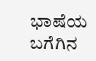ಭಾಷೆಯ ಬಗೆಗಿನ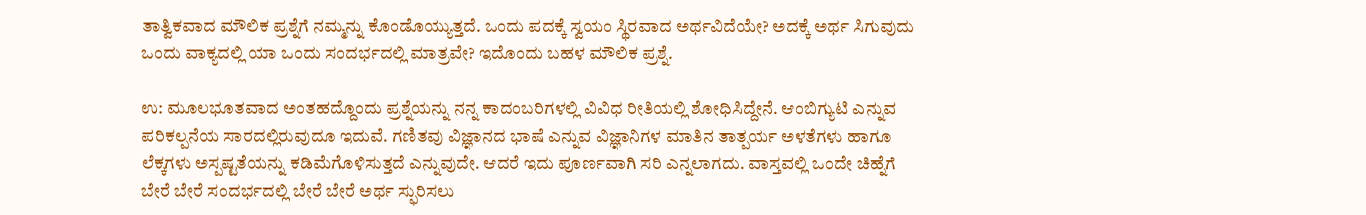ತಾತ್ವಿಕವಾದ ಮೌಲಿಕ ಪ್ರಶ್ನೆಗೆ ನಮ್ಮನ್ನು ಕೊಂಡೊಯ್ಯುತ್ತದೆ. ಒಂದು ಪದಕ್ಕೆ ಸ್ವಯಂ ಸ್ಥಿರವಾದ ಅರ್ಥವಿದೆಯೇ? ಅದಕ್ಕೆ ಅರ್ಥ ಸಿಗುವುದು ಒಂದು ವಾಕ್ಯದಲ್ಲಿ ಯಾ ಒಂದು ಸಂದರ್ಭದಲ್ಲಿ ಮಾತ್ರವೇ? ಇದೊಂದು ಬಹಳ ಮೌಲಿಕ ಪ್ರಶ್ನೆ.

ಉ: ಮೂಲಭೂತವಾದ ಅಂತಹದ್ದೊಂದು ಪ್ರಶ್ನೆಯನ್ನು ನನ್ನ ಕಾದಂಬರಿಗಳಲ್ಲಿ ವಿವಿಧ ರೀತಿಯಲ್ಲಿ ಶೋಧಿಸಿದ್ದೇನೆ. ಆಂಬಿಗ್ಯುಟಿ ಎನ್ನುವ ಪರಿಕಲ್ಪನೆಯ ಸಾರದಲ್ಲಿರುವುದೂ ಇದುವೆ. ಗಣಿತವು ವಿಜ್ಞಾನದ ಭಾಷೆ ಎನ್ನುವ ವಿಜ್ಞಾನಿಗಳ ಮಾತಿನ ತಾತ್ಪರ್ಯ ಅಳತೆಗಳು ಹಾಗೂ ಲೆಕ್ಕಗಳು ಅಸ್ಪಷ್ಟತೆಯನ್ನು ಕಡಿಮೆಗೊಳಿಸುತ್ತದೆ ಎನ್ನುವುದೇ. ಆದರೆ ಇದು ಪೂರ್ಣವಾಗಿ ಸರಿ ಎನ್ನಲಾಗದು. ವಾಸ್ತವಲ್ಲಿ ಒಂದೇ ಚಿಹ್ನೆಗೆ ಬೇರೆ ಬೇರೆ ಸಂದರ್ಭದಲ್ಲಿ ಬೇರೆ ಬೇರೆ ಅರ್ಥ ಸ್ಫುರಿಸಲು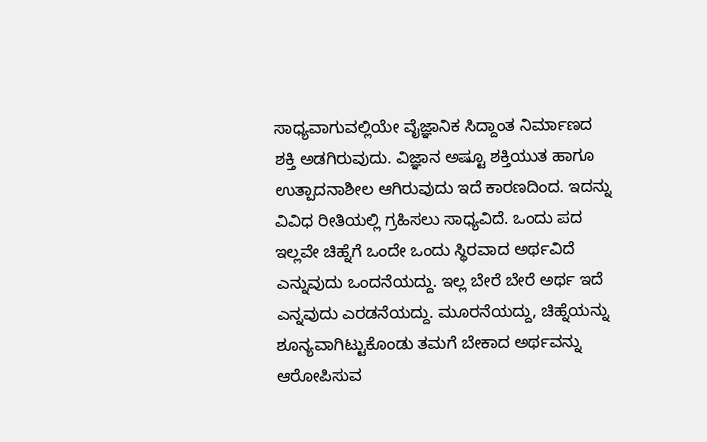ಸಾಧ್ಯವಾಗುವಲ್ಲಿಯೇ ವೈಜ್ಞಾನಿಕ ಸಿದ್ದಾಂತ ನಿರ್ಮಾಣದ ಶಕ್ತಿ ಅಡಗಿರುವುದು. ವಿಜ್ಞಾನ ಅಷ್ಟೂ ಶಕ್ತಿಯುತ ಹಾಗೂ ಉತ್ಪಾದನಾಶೀಲ ಆಗಿರುವುದು ಇದೆ ಕಾರಣದಿಂದ. ಇದನ್ನು ವಿವಿಧ ರೀತಿಯಲ್ಲಿ ಗ್ರಹಿಸಲು ಸಾಧ್ಯವಿದೆ. ಒಂದು ಪದ ಇಲ್ಲವೇ ಚಿಹ್ನೆಗೆ ಒಂದೇ ಒಂದು ಸ್ಥಿರವಾದ ಅರ್ಥವಿದೆ ಎನ್ನುವುದು ಒಂದನೆಯದ್ದು. ಇಲ್ಲ ಬೇರೆ ಬೇರೆ ಅರ್ಥ ಇದೆ ಎನ್ನವುದು ಎರಡನೆಯದ್ದು. ಮೂರನೆಯದ್ದು, ಚಿಹ್ನೆಯನ್ನು ಶೂನ್ಯವಾಗಿಟ್ಟುಕೊಂಡು ತಮಗೆ ಬೇಕಾದ ಅರ್ಥವನ್ನು ಆರೋಪಿಸುವ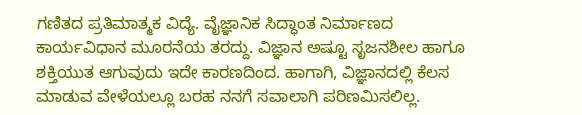ಗಣಿತದ ಪ್ರತಿಮಾತ್ಮಕ ವಿದ್ಯೆ. ವೈಜ್ಞಾನಿಕ ಸಿದ್ಧಾಂತ ನಿರ್ಮಾಣದ ಕಾರ್ಯವಿಧಾನ ಮೂರನೆಯ ತರದ್ದು. ವಿಜ್ಞಾನ ಅಷ್ಟೂ ಸೃಜನಶೀಲ ಹಾಗೂ ಶಕ್ತಿಯುತ ಆಗುವುದು ಇದೇ ಕಾರಣದಿಂದ. ಹಾಗಾಗಿ, ವಿಜ್ಞಾನದಲ್ಲಿ ಕೆಲಸ ಮಾಡುವ ವೇಳೆಯಲ್ಲೂ ಬರಹ ನನಗೆ ಸವಾಲಾಗಿ ಪರಿಣಮಿಸಲಿಲ್ಲ.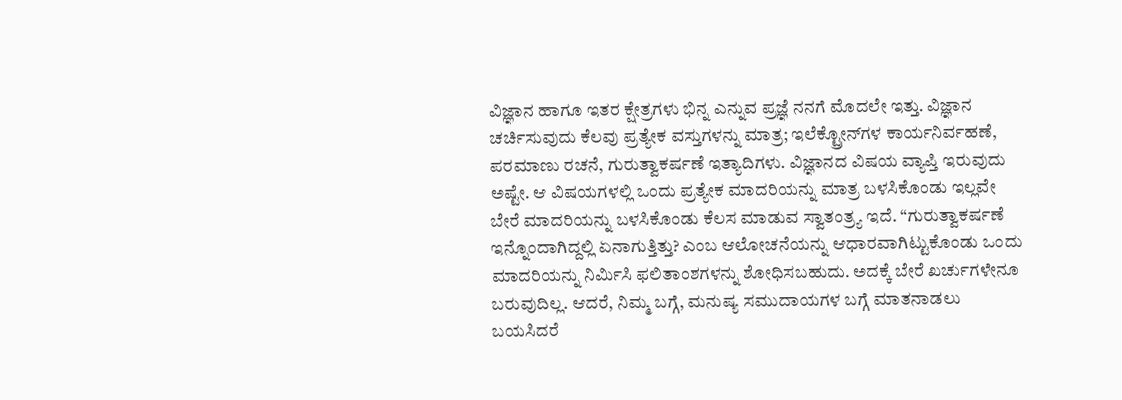ವಿಜ್ಞಾನ ಹಾಗೂ ಇತರ ಕ್ಷೇತ್ರಗಳು ಭಿನ್ನ ಎನ್ನುವ ಪ್ರಜ್ಞೆ ನನಗೆ ಮೊದಲೇ ಇತ್ತು. ವಿಜ್ಞಾನ ಚರ್ಚಿಸುವುದು ಕೆಲವು ಪ್ರತ್ಯೇಕ ವಸ್ತುಗಳನ್ನು ಮಾತ್ರ; ಇಲೆಕ್ಟ್ರೋನ್‌ಗಳ ಕಾರ್ಯನಿರ್ವಹಣೆ, ಪರಮಾಣು ರಚನೆ, ಗುರುತ್ವಾಕರ್ಷಣೆ ಇತ್ಯಾದಿಗಳು. ವಿಜ್ಞಾನದ ವಿಷಯ ವ್ಯಾಪ್ತಿ ಇರುವುದು ಅಷ್ಟೇ. ಆ ವಿಷಯಗಳಲ್ಲಿ ಒಂದು ಪ್ರತ್ಯೇಕ ಮಾದರಿಯನ್ನು ಮಾತ್ರ ಬಳಸಿಕೊಂಡು ಇಲ್ಲವೇ ಬೇರೆ ಮಾದರಿಯನ್ನು ಬಳಸಿಕೊಂಡು ಕೆಲಸ ಮಾಡುವ ಸ್ವಾತಂತ್ರ್ಯ ಇದೆ. “ಗುರುತ್ವಾಕರ್ಷಣೆ ಇನ್ನೊಂದಾಗಿದ್ದಲ್ಲಿ ಏನಾಗುತ್ತಿತ್ತು? ಎಂಬ ಆಲೋಚನೆಯನ್ನು ಆಧಾರವಾಗಿಟ್ಟುಕೊಂಡು ಒಂದು ಮಾದರಿಯನ್ನು ನಿರ್ಮಿಸಿ ಫಲಿತಾಂಶಗಳನ್ನು ಶೋಧಿಸಬಹುದು. ಅದಕ್ಕೆ ಬೇರೆ ಖರ್ಚುಗಳೇನೂ ಬರುವುದಿಲ್ಲ. ಆದರೆ, ನಿಮ್ಮ ಬಗ್ಗೆ, ಮನುಷ್ಯ ಸಮುದಾಯಗಳ ಬಗ್ಗೆ ಮಾತನಾಡಲು ಬಯಸಿದರೆ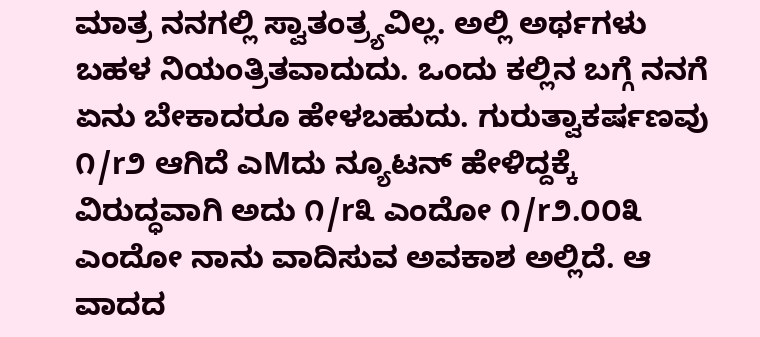ಮಾತ್ರ ನನಗಲ್ಲಿ ಸ್ವಾತಂತ್ರ್ಯವಿಲ್ಲ. ಅಲ್ಲಿ ಅರ್ಥಗಳು ಬಹಳ ನಿಯಂತ್ರಿತವಾದುದು. ಒಂದು ಕಲ್ಲಿನ ಬಗ್ಗೆ ನನಗೆ ಏನು ಬೇಕಾದರೂ ಹೇಳಬಹುದು. ಗುರುತ್ವಾಕರ್ಷಣವು ೧/r೨ ಆಗಿದೆ ಎMದು ನ್ಯೂಟನ್‌ ಹೇಳಿದ್ದಕ್ಕೆ ವಿರುದ್ಧವಾಗಿ ಅದು ೧/r೩ ಎಂದೋ ೧/r೨.೦೦೩ ಎಂದೋ ನಾನು ವಾದಿಸುವ ಅವಕಾಶ ಅಲ್ಲಿದೆ. ಆ ವಾದದ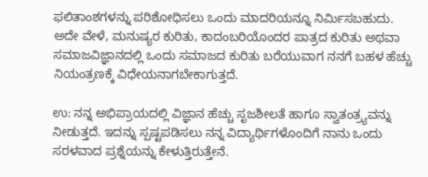ಫಲಿತಾಂಶಗಳನ್ನು ಪರಿಶೋಧಿಸಲು ಒಂದು ಮಾದರಿಯನ್ನೂ ನಿರ್ಮಿಸಬಹುದು. ಅದೇ ವೇಳೆ, ಮನುಷ್ಯರ ಕುರಿತು, ಕಾದಂಬರಿಯೊಂದರ ಪಾತ್ರದ ಕುರಿತು ಅಥವಾ ಸಮಾಜವಿಜ್ಞಾನದಲ್ಲಿ ಒಂದು ಸಮಾಜದ ಕುರಿತು ಬರೆಯುವಾಗ ನನಗೆ ಬಹಳ ಹೆಚ್ಚು ನಿಯಂತ್ರಣಕ್ಕೆ ವಿಧೇಯನಾಗಬೇಕಾಗುತ್ತದೆ.

ಉ: ನನ್ನ ಅಭಿಪ್ರಾಯದಲ್ಲಿ ವಿಜ್ಞಾನ ಹೆಚ್ಚು ಸೃಜಶೀಲತೆ ಹಾಗೂ ಸ್ವಾತಂತ್ರ್ಯವನ್ನು ನೀಡುತ್ತದೆ. ಇದನ್ನು ಸ್ಪಷ್ಟಪಡಿಸಲು ನನ್ನ ವಿದ್ಯಾರ್ಥಿಗಳೊಂದಿಗೆ ನಾನು ಒಂದು ಸರಳವಾದ ಪ್ರಶ್ನೆಯನ್ನು ಕೇಳುತ್ತಿರುತ್ತೇನೆ.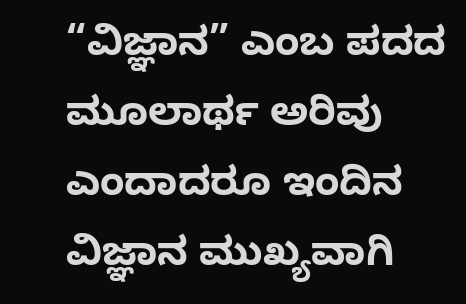“ವಿಜ್ಞಾನ” ಎಂಬ ಪದದ ಮೂಲಾರ್ಥ ಅರಿವು ಎಂದಾದರೂ ಇಂದಿನ ವಿಜ್ಞಾನ ಮುಖ್ಯವಾಗಿ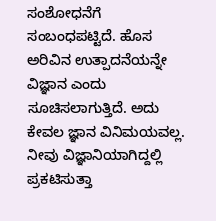ಸಂಶೋಧನೆಗೆ ಸಂಬಂಧಪಟ್ಟಿದೆ. ಹೊಸ ಅರಿವಿನ ಉತ್ಪಾದನೆಯನ್ನೇ ವಿಜ್ಞಾನ ಎಂದು ಸೂಚಿಸಲಾಗುತ್ತಿದೆ. ಅದು ಕೇವಲ ಜ್ಞಾನ ವಿನಿಮಯವಲ್ಲ. ನೀವು ವಿಜ್ಞಾನಿಯಾಗಿದ್ದಲ್ಲಿ ಪ್ರಕಟಿಸುತ್ತಾ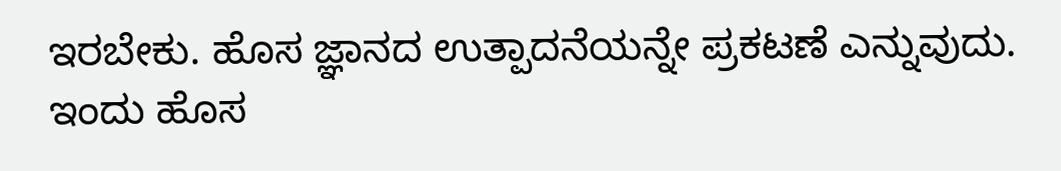ಇರಬೇಕು. ಹೊಸ ಜ್ಞಾನದ ಉತ್ಪಾದನೆಯನ್ನೇ ಪ್ರಕಟಣೆ ಎನ್ನುವುದು. ಇಂದು ಹೊಸ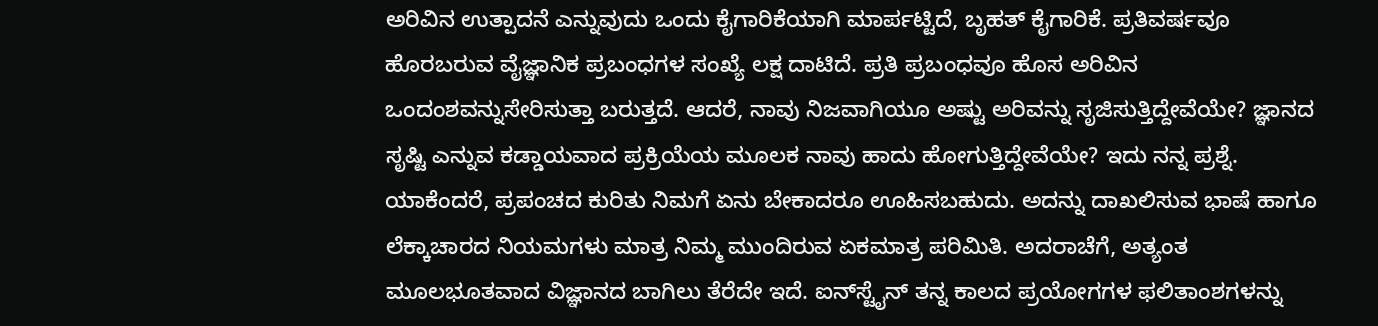ಅರಿವಿನ ಉತ್ಪಾದನೆ ಎನ್ನುವುದು ಒಂದು ಕೈಗಾರಿಕೆಯಾಗಿ ಮಾರ್ಪಟ್ಟಿದೆ, ಬೃಹತ್‌ ಕೈಗಾರಿಕೆ. ಪ್ರತಿವರ್ಷವೂ ಹೊರಬರುವ ವೈಜ್ಞಾನಿಕ ಪ್ರಬಂಧಗಳ ಸಂಖ್ಯೆ ಲಕ್ಷ ದಾಟಿದೆ. ಪ್ರತಿ ಪ್ರಬಂಧವೂ ಹೊಸ ಅರಿವಿನ ಒಂದಂಶವನ್ನುಸೇರಿಸುತ್ತಾ ಬರುತ್ತದೆ. ಆದರೆ, ನಾವು ನಿಜವಾಗಿಯೂ ಅಷ್ಟು ಅರಿವನ್ನು ಸೃಜಿಸುತ್ತಿದ್ದೇವೆಯೇ? ಜ್ಞಾನದ ಸೃಷ್ಟಿ ಎನ್ನುವ ಕಡ್ಡಾಯವಾದ ಪ್ರಕ್ರಿಯೆಯ ಮೂಲಕ ನಾವು ಹಾದು ಹೋಗುತ್ತಿದ್ದೇವೆಯೇ? ಇದು ನನ್ನ ಪ್ರಶ್ನೆ. ಯಾಕೆಂದರೆ, ಪ್ರಪಂಚದ ಕುರಿತು ನಿಮಗೆ ಏನು ಬೇಕಾದರೂ ಊಹಿಸಬಹುದು. ಅದನ್ನು ದಾಖಲಿಸುವ ಭಾಷೆ ಹಾಗೂ ಲೆಕ್ಕಾಚಾರದ ನಿಯಮಗಳು ಮಾತ್ರ ನಿಮ್ಮ ಮುಂದಿರುವ ಏಕಮಾತ್ರ ಪರಿಮಿತಿ. ಅದರಾಚೆಗೆ, ಅತ್ಯಂತ ಮೂಲಭೂತವಾದ ವಿಜ್ಞಾನದ ಬಾಗಿಲು ತೆರೆದೇ ಇದೆ. ಐನ್‌ಸ್ಟೈನ್‌ ತನ್ನ ಕಾಲದ ಪ್ರಯೋಗಗಳ ಫಲಿತಾಂಶಗಳನ್ನು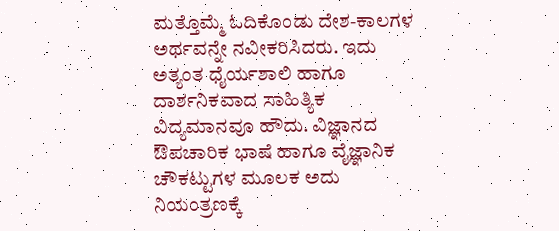ಮತ್ತೊಮ್ಮೆ ಓದಿಕೊಂಡು ದೇಶ-ಕಾಲಗಳ ಅರ್ಥವನ್ನೇ ನವೀಕರಿಸಿದರು. ಇದು ಅತ್ಯಂತ ಧೈರ್ಯಶಾಲಿ ಹಾಗೂ ದಾರ್ಶನಿಕವಾದ ಸಾಹಿತ್ಯಿಕ ವಿದ್ಯಮಾನವೂ ಹೌದು. ವಿಜ್ಞಾನದ ಔಪಚಾರಿಕ ಭಾಷೆ ಹಾಗೂ ವೈಜ್ಞಾನಿಕ ಚೌಕಟ್ಟುಗಳ ಮೂಲಕ ಅದು ನಿಯಂತ್ರಣಕ್ಕೆ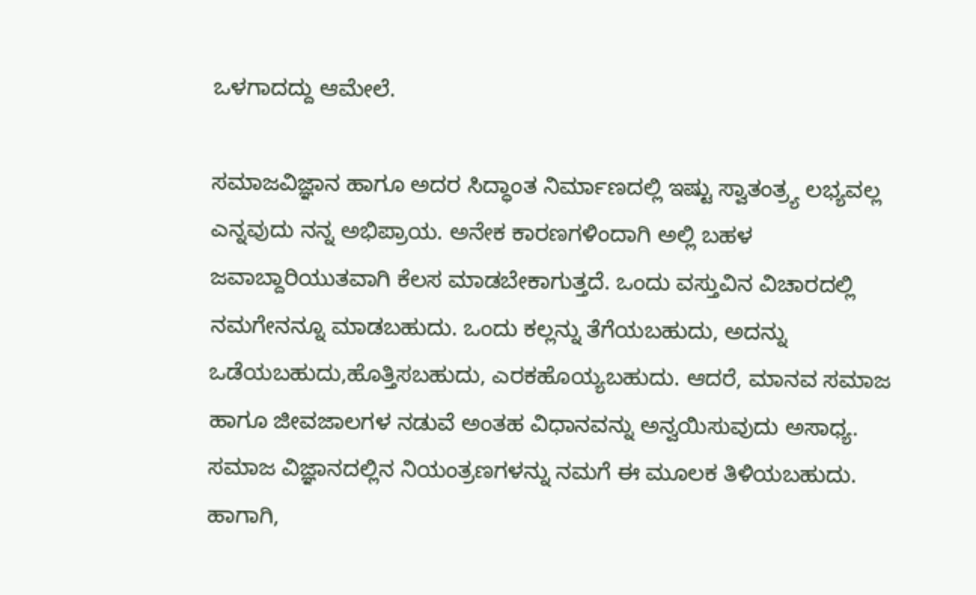ಒಳಗಾದದ್ದು ಆಮೇಲೆ.

ಸಮಾಜವಿಜ್ಞಾನ ಹಾಗೂ ಅದರ ಸಿದ್ಧಾಂತ ನಿರ್ಮಾಣದಲ್ಲಿ ಇಷ್ಟು ಸ್ವಾತಂತ್ರ್ಯ ಲಭ್ಯವಲ್ಲ ಎನ್ನವುದು ನನ್ನ ಅಭಿಪ್ರಾಯ. ಅನೇಕ ಕಾರಣಗಳಿಂದಾಗಿ ಅಲ್ಲಿ ಬಹಳ ಜವಾಬ್ದಾರಿಯುತವಾಗಿ ಕೆಲಸ ಮಾಡಬೇಕಾಗುತ್ತದೆ. ಒಂದು ವಸ್ತುವಿನ ವಿಚಾರದಲ್ಲಿ ನಮಗೇನನ್ನೂ ಮಾಡಬಹುದು. ಒಂದು ಕಲ್ಲನ್ನು ತೆಗೆಯಬಹುದು, ಅದನ್ನು ಒಡೆಯಬಹುದು,ಹೊತ್ತಿಸಬಹುದು, ಎರಕಹೊಯ್ಯಬಹುದು. ಆದರೆ, ಮಾನವ ಸಮಾಜ ಹಾಗೂ ಜೀವಜಾಲಗಳ ನಡುವೆ ಅಂತಹ ವಿಧಾನವನ್ನು ಅನ್ವಯಿಸುವುದು ಅಸಾಧ್ಯ. ಸಮಾಜ ವಿಜ್ಞಾನದಲ್ಲಿನ ನಿಯಂತ್ರಣಗಳನ್ನು ನಮಗೆ ಈ ಮೂಲಕ ತಿಳಿಯಬಹುದು. ಹಾಗಾಗಿ,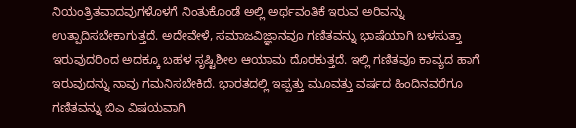ನಿಯಂತ್ರಿತವಾದವುಗಳೊಳಗೆ ನಿಂತುಕೊಂಡೆ ಅಲ್ಲಿ ಅರ್ಥವಂತಿಕೆ ಇರುವ ಅರಿವನ್ನು ಉತ್ಪಾದಿಸಬೇಕಾಗುತ್ತದೆ. ಅದೇವೇಳೆ, ಸಮಾಜವಿಜ್ಞಾನವೂ ಗಣಿತವನ್ನು ಭಾಷೆಯಾಗಿ ಬಳಸುತ್ತಾ ಇರುವುದರಿಂದ ಅದಕ್ಕೂ ಬಹಳ ಸೃಷ್ಟಿಶೀಲ ಆಯಾಮ ದೊರಕುತ್ತದೆ. ಇಲ್ಲಿ ಗಣಿತವೂ ಕಾವ್ಯದ ಹಾಗೆ ಇರುವುದನ್ನು ನಾವು ಗಮನಿಸಬೇಕಿದೆ. ಭಾರತದಲ್ಲಿ ಇಪ್ಪತ್ತು ಮೂವತ್ತು ವರ್ಷದ ಹಿಂದಿನವರೆಗೂ ಗಣಿತವನ್ನು ಬಿಎ ವಿಷಯವಾಗಿ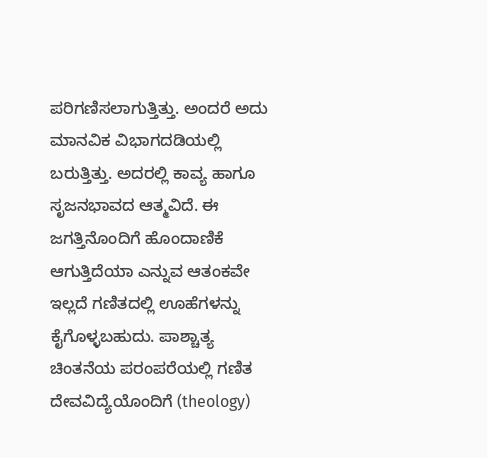ಪರಿಗಣಿಸಲಾಗುತ್ತಿತ್ತು. ಅಂದರೆ ಅದು ಮಾನವಿಕ ವಿಭಾಗದಡಿಯಲ್ಲಿ ಬರುತ್ತಿತ್ತು. ಅದರಲ್ಲಿ ಕಾವ್ಯ ಹಾಗೂ ಸೃಜನಭಾವದ ಆತ್ಮವಿದೆ. ಈ ಜಗತ್ತಿನೊಂದಿಗೆ ಹೊಂದಾಣಿಕೆ ಆಗುತ್ತಿದೆಯಾ ಎನ್ನುವ ಆತಂಕವೇ ಇಲ್ಲದೆ ಗಣಿತದಲ್ಲಿ ಊಹೆಗಳನ್ನು ಕೈಗೊಳ್ಳಬಹುದು. ಪಾಶ್ಚಾತ್ಯ ಚಿಂತನೆಯ ಪರಂಪರೆಯಲ್ಲಿ ಗಣಿತ ದೇವವಿದ್ಯೆಯೊಂದಿಗೆ (theology)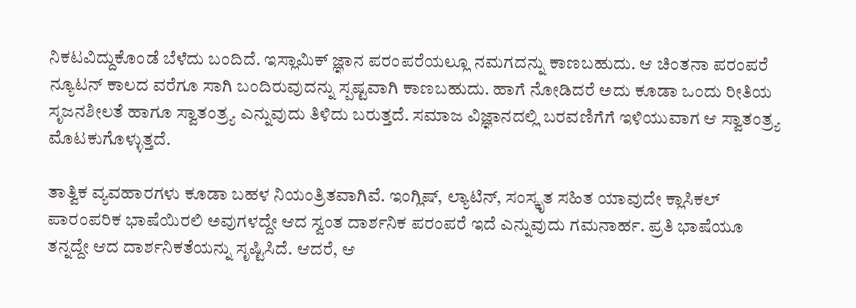ನಿಕಟವಿದ್ದುಕೊಂಡೆ ಬೆಳೆದು ಬಂದಿದೆ. ಇಸ್ಲಾಮಿಕ್‌ ಜ್ಞಾನ ಪರಂಪರೆಯಲ್ಲೂ ನಮಗದನ್ನು ಕಾಣಬಹುದು. ಆ ಚಿಂತನಾ ಪರಂಪರೆ ನ್ಯೂಟನ್‌ ಕಾಲದ ವರೆಗೂ ಸಾಗಿ ಬಂದಿರುವುದನ್ನು ಸ್ಪಷ್ಟವಾಗಿ ಕಾಣಬಹುದು. ಹಾಗೆ ನೋಡಿದರೆ ಅದು ಕೂಡಾ ಒಂದು ರೀತಿಯ ಸೃಜನಶೀಲತೆ ಹಾಗೂ ಸ್ವಾತಂತ್ರ್ಯ ಎನ್ನುವುದು ತಿಳಿದು ಬರುತ್ತದೆ. ಸಮಾಜ ವಿಜ್ಞಾನದಲ್ಲಿ ಬರವಣಿಗೆಗೆ ಇಳಿಯುವಾಗ ಆ ಸ್ವಾತಂತ್ರ್ಯ ಮೊಟಕುಗೊಳ್ಳುತ್ತದೆ.

ತಾತ್ವಿಕ ವ್ಯವಹಾರಗಳು ಕೂಡಾ ಬಹಳ ನಿಯಂತ್ರಿತವಾಗಿವೆ. ಇಂಗ್ಲಿಷ್‌, ಲ್ಯಾಟಿನ್‌, ಸಂಸ್ಕೃತ ಸಹಿತ ಯಾವುದೇ ಕ್ಲಾಸಿಕಲ್‌ ಪಾರಂಪರಿಕ ಭಾಷೆಯಿರಲಿ ಅವುಗಳದ್ದೇ ಆದ ಸ್ವಂತ ದಾರ್ಶನಿಕ ಪರಂಪರೆ ಇದೆ ಎನ್ನುವುದು ಗಮನಾರ್ಹ. ಪ್ರತಿ ಭಾಷೆಯೂ ತನ್ನದ್ದೇ ಆದ ದಾರ್ಶನಿಕತೆಯನ್ನು ಸೃಷ್ಟಿಸಿದೆ. ಆದರೆ, ಆ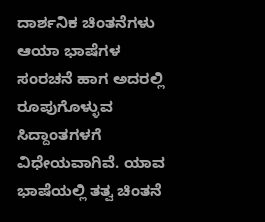ದಾರ್ಶನಿಕ ಚಿಂತನೆಗಳು ಆಯಾ ಭಾಷೆಗಳ ಸಂರಚನೆ ಹಾಗ ಅದರಲ್ಲಿ ರೂಪುಗೊಳ್ಳುವ ಸಿದ್ದಾಂತಗಳಗೆ ವಿಧೇಯವಾಗಿವೆ. ಯಾವ ಭಾಷೆಯಲ್ಲಿ ತತ್ವ ಚಿಂತನೆ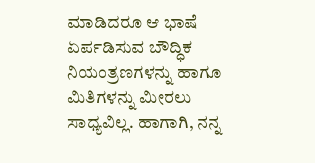ಮಾಡಿದರೂ ಆ ಭಾಷೆ ಏರ್ಪಡಿಸುವ ಬೌದ್ಧಿಕ ನಿಯಂತ್ರಣಗಳನ್ನು ಹಾಗೂ ಮಿತಿಗಳನ್ನು ಮೀರಲು ಸಾಧ್ಯವಿಲ್ಲ. ಹಾಗಾಗಿ, ನನ್ನ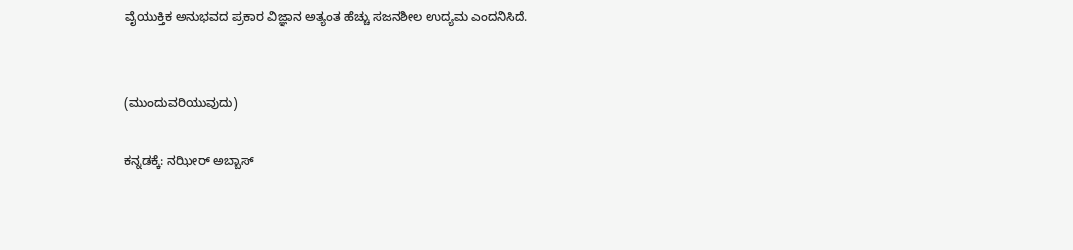ವೈಯುಕ್ತಿಕ ಅನುಭವದ ಪ್ರಕಾರ ವಿಜ್ಞಾನ ಅತ್ಯಂತ ಹೆಚ್ಚು ಸಜನಶೀಲ ಉದ್ಯಮ ಎಂದನಿಸಿದೆ.


(ಮುಂದುವರಿಯುವುದು)

ಕನ್ನಡಕ್ಕೆ: ನಝೀರ್‌ ಅಬ್ಬಾಸ್‌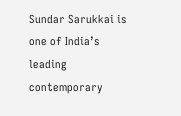Sundar Sarukkai is one of India’s leading contemporary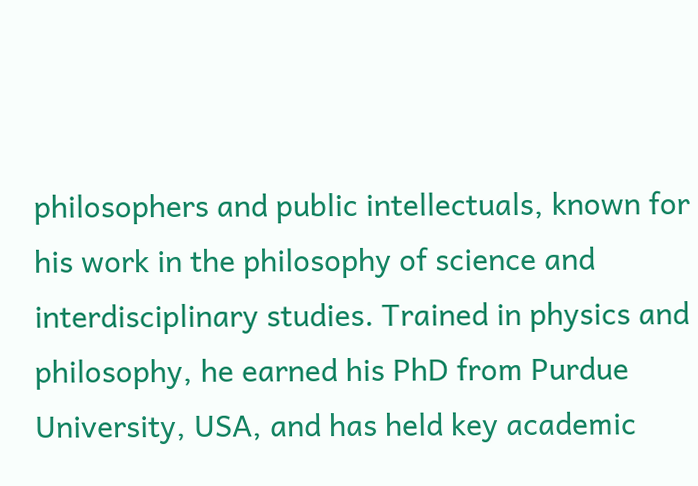philosophers and public intellectuals, known for his work in the philosophy of science and interdisciplinary studies. Trained in physics and philosophy, he earned his PhD from Purdue University, USA, and has held key academic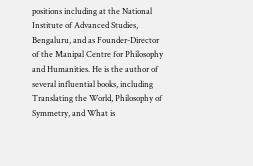positions including at the National Institute of Advanced Studies, Bengaluru, and as Founder-Director of the Manipal Centre for Philosophy and Humanities. He is the author of several influential books, including Translating the World, Philosophy of Symmetry, and What is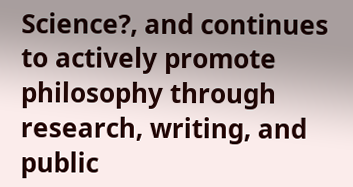Science?, and continues to actively promote philosophy through research, writing, and public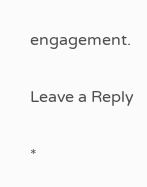engagement.

Leave a Reply

*